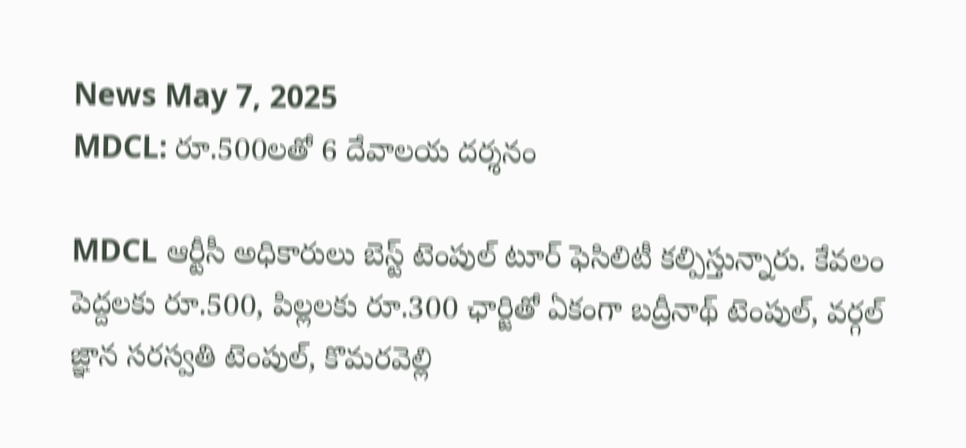News May 7, 2025
MDCL: రూ.500లతో 6 దేవాలయ దర్శనం

MDCL ఆర్టీసీ అధికారులు బెస్ట్ టెంపుల్ టూర్ ఫెసిలిటీ కల్పిస్తున్నారు. కేవలం పెద్దలకు రూ.500, పిల్లలకు రూ.300 ఛార్జితో ఏకంగా బద్రీనాథ్ టెంపుల్, వర్గల్ జ్ఞాన సరస్వతి టెంపుల్, కొమరవెల్లి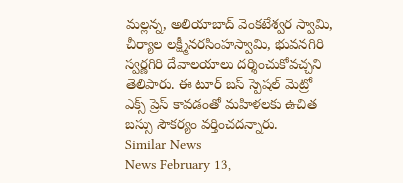మల్లన్న, అలియాబాద్ వెంకటేశ్వర స్వామి, చీర్యాల లక్ష్మీనరసింహస్వామి, భువనగిరి స్వర్ణగిరి దేవాలయాలు దర్శించుకోవచ్చని తెలిపారు. ఈ టూర్ బస్ స్పెషల్ మెట్రో ఎక్స్ ప్రెస్ కావడంతో మహిళలకు ఉచిత బస్సు సౌకర్యం వర్తించదన్నారు.
Similar News
News February 13,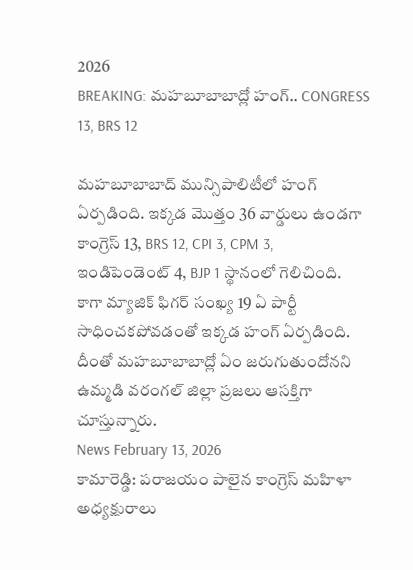2026
BREAKING: మహబూబాబాద్లో హంగ్.. CONGRESS 13, BRS 12

మహబూబాబాద్ మున్సిపాలిటీలో హంగ్ ఏర్పడింది. ఇక్కడ మొత్తం 36 వార్డులు ఉండగా కాంగ్రెస్ 13, BRS 12, CPI 3, CPM 3, ఇండిపెండెంట్ 4, BJP 1 స్థానంలో గెలిచింది. కాగా మ్యాజిక్ ఫిగర్ సంఖ్య 19 ఏ పార్టీ సాధించకపోవడంతో ఇక్కడ హంగ్ ఏర్పడింది. దీంతో మహబూబాబాద్లో ఏం జరుగుతుందోనని ఉమ్మడి వరంగల్ జిల్లా ప్రజలు ఆసక్తిగా చూస్తున్నారు.
News February 13, 2026
కామారెడ్డి: పరాజయం పాలైన కాంగ్రెస్ మహిళా అధ్యక్షురాలు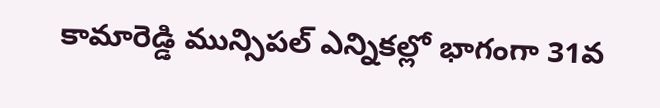కామారెడ్డి మున్సిపల్ ఎన్నికల్లో భాగంగా 31వ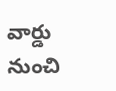వార్డు నుంచి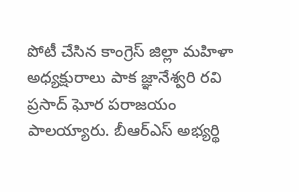పోటీ చేసిన కాంగ్రెస్ జిల్లా మహిళా అధ్యక్షురాలు పాక జ్ఞానేశ్వరి రవి ప్రసాద్ ఘోర పరాజయం పాలయ్యారు. బీఆర్ఎస్ అభ్యర్థి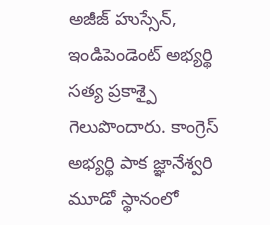అజీజ్ హుస్సేన్, ఇండిపెండెంట్ అభ్యర్థి సత్య ప్రకాశ్పై గెలుపొందారు. కాంగ్రెస్ అభ్యర్థి పాక జ్ఞానేశ్వరి మూడో స్థానంలో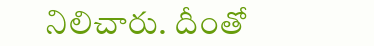నిలిచారు. దీంతో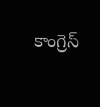కాంగ్రెస్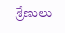శ్రేణులు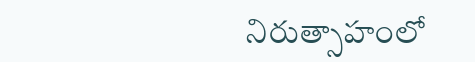నిరుత్సాహంలో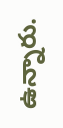ఉన్నారు.